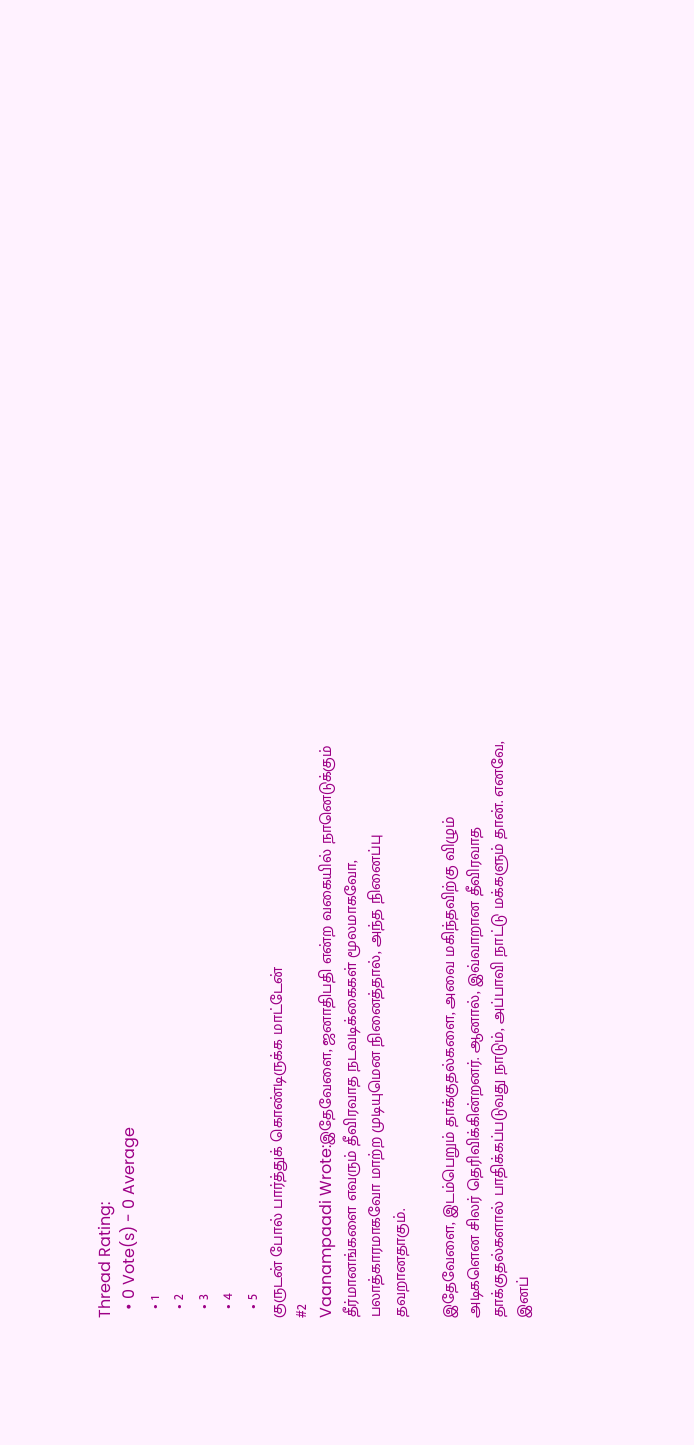Thread Rating:
  • 0 Vote(s) - 0 Average
  • 1
  • 2
  • 3
  • 4
  • 5
குருடன் போல் பார்த்துக் கொண்டிருக்க மாட்டேன்
#2
Vaanampaadi Wrote:இதேவேளை, ஜனாதிபதி என்ற வகையில் நானெடுக்கும் தீர்மானங்களை எவரும் தீவிரவாத நடவடிக்கைகள் மூலமாகவோ, பலாத்காரமாகவோ மாற்ற முடியுமென நினைத்தால், அந்த நினைப்பு தவறானதாகும்.

இதேவேளை, இடம்பெறும் தாக்குதல்களை, அவை மகிந்தவிற்கு விழும் அடிகளென சிலர் தெரிவிக்கின்றனர். ஆனால், இவ்வாறான தீவிரவாத தாக்குதல்களால் பாதிக்கப்படுவது நாடும், அப்பாவி நாட்டு மக்களும் தான். எனவே, இனப்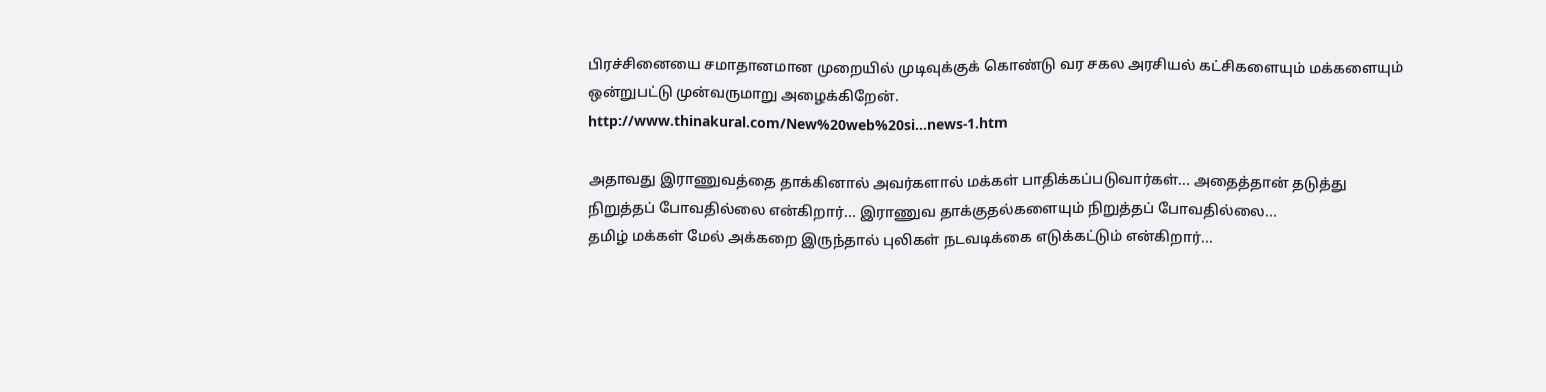பிரச்சினையை சமாதானமான முறையில் முடிவுக்குக் கொண்டு வர சகல அரசியல் கட்சிகளையும் மக்களையும் ஒன்றுபட்டு முன்வருமாறு அழைக்கிறேன்.
http://www.thinakural.com/New%20web%20si...news-1.htm

அதாவது இராணுவத்தை தாக்கினால் அவர்களால் மக்கள் பாதிக்கப்படுவார்கள்... அதைத்தான் தடுத்து நிறுத்தப் போவதில்லை என்கிறார்... இராணுவ தாக்குதல்களையும் நிறுத்தப் போவதில்லை...
தமிழ் மக்கள் மேல் அக்கறை இருந்தால் புலிகள் நடவடிக்கை எடுக்கட்டும் என்கிறார்...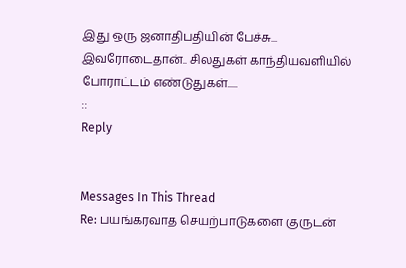இது ஒரு ஜனாதிபதியின் பேச்சு... இவரோடைதான்.. சிலதுகள் காந்தியவளியில் போராட்டம் எண்டுதுகள்.....
::
Reply


Messages In This Thread
Re: பயங்கரவாத செயற்பாடுகளை குருடன்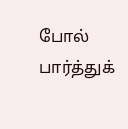போல் பார்த்துக்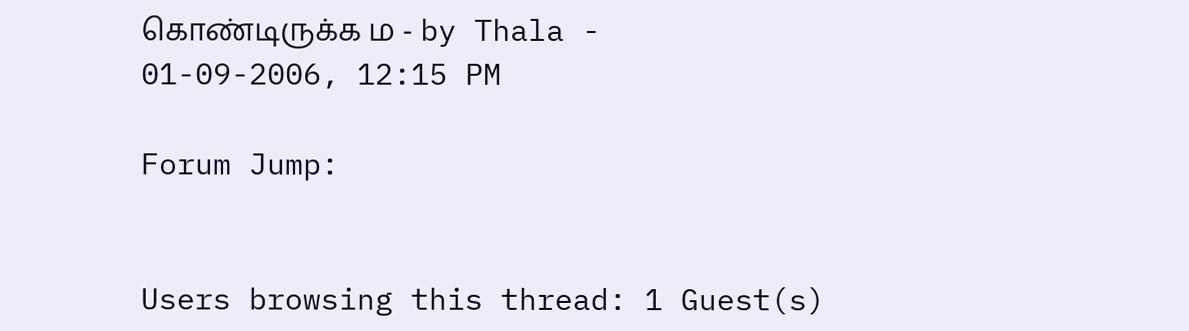கொண்டிருக்க ம - by Thala - 01-09-2006, 12:15 PM

Forum Jump:


Users browsing this thread: 1 Guest(s)